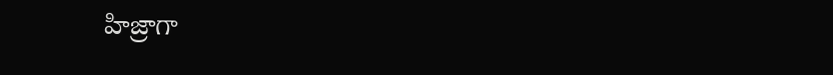హిజ్రాగా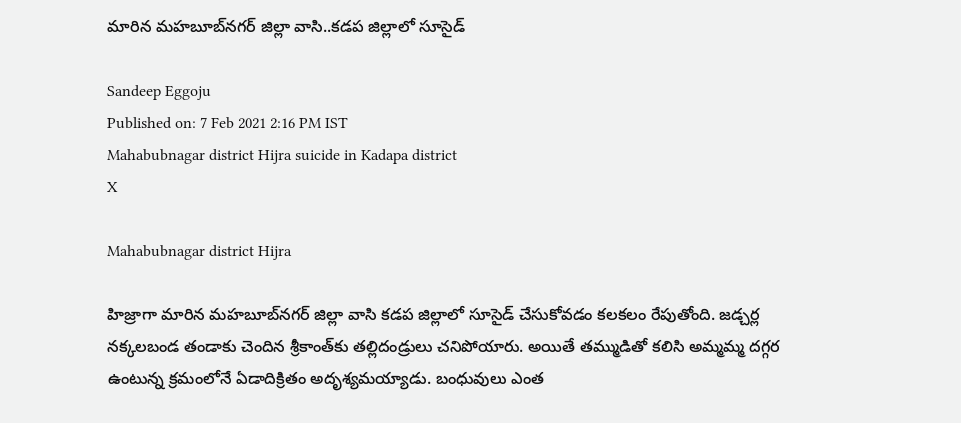మారిన మహబూబ్‌నగర్‌ జిల్లా వాసి..కడప జిల్లాలో సూసైడ్

Sandeep Eggoju
Published on: 7 Feb 2021 2:16 PM IST
Mahabubnagar district Hijra suicide in Kadapa district
X

Mahabubnagar district Hijra

హిజ్రాగా మారిన మహబూబ్‌నగర్‌ జిల్లా వాసి కడప జిల్లాలో సూసైడ్ చేసుకోవడం కలకలం రేపుతోంది. జడ్చర్ల నక్కలబండ తండాకు చెందిన శ్రీకాంత్‌‌కు తల్లిదండ్రులు చనిపోయారు. అయితే తమ్ముడితో కలిసి అమ్మమ్మ దగ్గర ఉంటున్న క్రమంలోనే ఏడాదిక్రితం అదృశ్యమయ్యాడు. బంధువులు ఎంత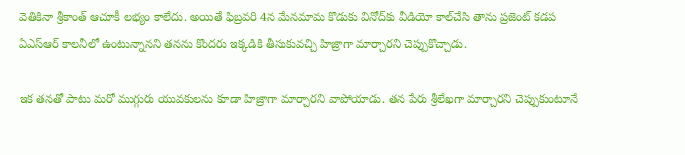వెతికినా శ్రీకాంత్ ఆచూకీ లభ్యం కాలేదు. అయితే ఫిబ్రవరి 4న మేనమామ కొడుకు వినోద్‌కు వీడియో కాల్‌చేసి తాను ప్రజెంట్ కడప ఏఎస్‌ఆర్ కాలనీలో ఉంటున్నానని తనను కొందరు ఇక్కడికి తీసుకువచ్చి హిజ్రాగా మార్చారని చెప్పుకొచ్చాడు.

ఇక తనతో పాటు మరో ముగ్గురు యువకులను కూడా హిజ్రాగా మార్చారని వాపోయాడు. తన పేరు శ్రీలేఖగా మార్చారని చెప్పుకుంటూనే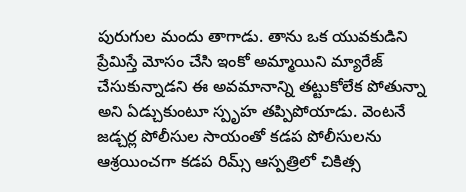పురుగుల మందు తాగాడు. తాను ఒక యువకుడిని ప్రేమిస్తే మోసం చేసి ఇంకో అమ్మాయిని మ్యారేజ్ చేసుకున్నాడని ఈ అవమానాన్ని తట్టుకోలేక పోతున్నా అని ఏడ్చుకుంటూ స్పృహ తప్పిపోయాడు. వెంటనే జడ్చర్ల పోలీసుల సాయంతో కడప పోలీసులను ఆశ్రయించగా కడప రిమ్స్ ఆస్పత్రిలో చికిత్స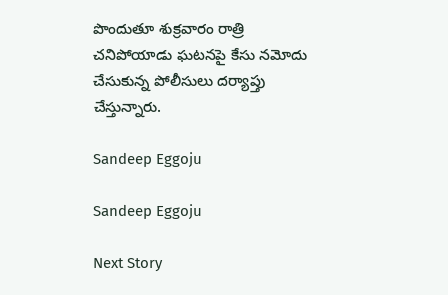పొందుతూ శుక్రవారం రాత్రి చనిపోయాడు ఘటనపై కేసు నమోదు చేసుకున్న పోలీసులు దర్యాప్తు చేస్తున్నారు.

Sandeep Eggoju

Sandeep Eggoju

Next Story